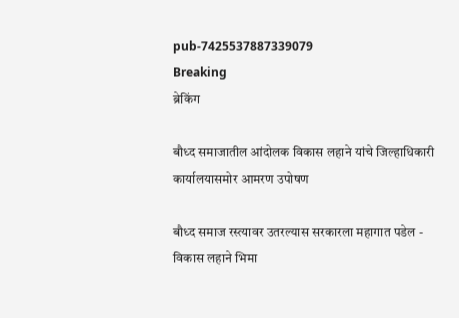pub-7425537887339079
Breaking
ब्रेकिंग

बौध्द समाजातील आंदोलक विकास लहाने यांचे जिल्हाधिकारी कार्यालयासमोर आमरण उपोषण

बौध्द समाज रस्त्यावर उतरल्यास सरकारला महागात पडेल - विकास लहाने भिमा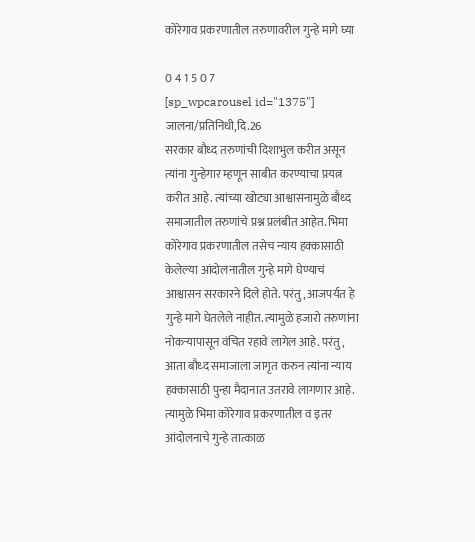कोरेगाव प्रकरणातील तरुणावरील गुन्हे मागे घ्या

0 4 1 5 0 7
[sp_wpcarousel id="1375"]
जालना/प्रतिनिधी,दि.26
सरकार बौध्द तरुणांची दिशाभुल करीत असून त्यांना गुन्हेगार म्हणून साबीत करण्याचा प्रयत्न करीत आहे. त्यांच्या खोट्या आश्वासनामुळे बौध्द समाजातील तरुणांचे प्रश्न प्रलंबीत आहेत. भिमा कोरेगाव प्रकरणातील तसेच न्याय हक्कासाठी केलेल्या आंदोलनातील गुन्हे मागे घेण्याचं आश्वासन सरकारने दिले होते. परंतु, आजपर्यत हे गुन्हे मागे घेतलेले नाहीत. त्यामुळे हजारो तरुणांना नोकर्‍यापासून वंचित रहावे लागेल आहे. परंतु, आता बौध्द समाजाला जागृत करुन त्यांना न्याय हक्कासाठी पुन्हा मैदानात उतरावे लागणार आहे. त्यामुळे भिमा कोरेगाव प्रकरणातील व इतर आंदोलनाचे गुन्हे तात्काळ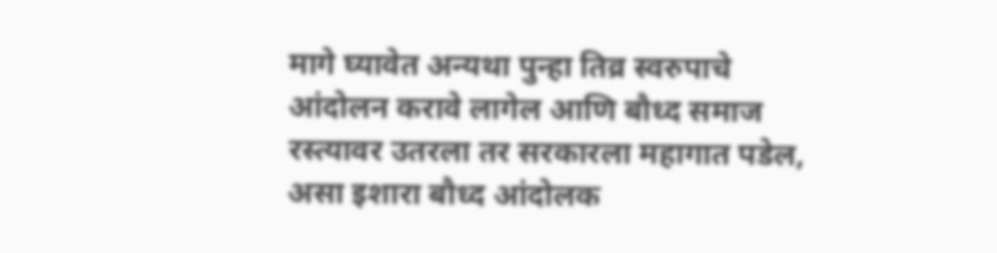मागे घ्यावेत अन्यथा पुन्हा तिव्र स्वरुपाचे आंदोलन करावे लागेल आणि बौध्द समाज रस्त्यावर उतरला तर सरकारला महागात पडेल, असा इशारा बौध्द आंदोलक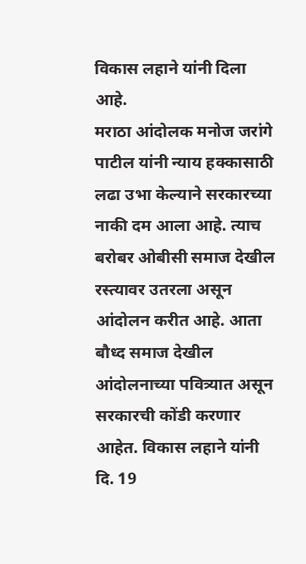विकास लहाने यांनी दिला आहे.
मराठा आंदोलक मनोज जरांगे पाटील यांनी न्याय हक्कासाठी लढा उभा केल्याने सरकारच्या नाकी दम आला आहे. त्याच बरोबर ओबीसी समाज देखील रस्त्यावर उतरला असून आंदोलन करीत आहे. आता बौध्द समाज देखील आंदोलनाच्या पवित्र्यात असून सरकारची कोंडी करणार आहेत. विकास लहाने यांनी दि. 19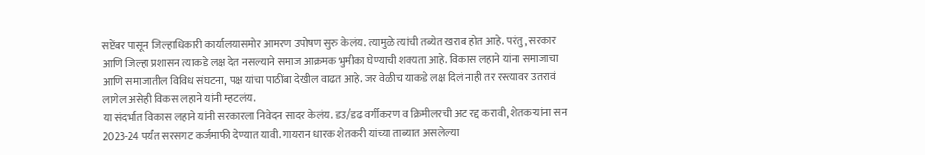सप्टेंबर पासून जिल्हाधिकारी कार्यालयासमोर आमरण उपोषण सुरु केलंय. त्यामुळे त्यांची तब्येत खराब होत आहे. परंतु, सरकार आणि जिल्हा प्रशासन त्याकडे लक्ष देत नसल्याने समाज आक्रमक भुमीका घेण्याची शक्यता आहे. विकास लहाने यांना समाजाचा आणि समाजातील विविध संघटना, पक्ष यांचा पाठींबा देखील वाढत आहे. जर वेळीच याकडे लक्ष दिलं नाही तर रस्त्यावर उतरावं लागेल असेही विकस लहाने यांनी म्हटलंय.
या संदर्भात विकास लहाने यांनी सरकारला निवेदन सादर केलंय. डउ/डढ वर्गीकरण व क्रिमीलरची अट रद्द करावी, शेतकर्‍यांना सन 2023-24 पर्यंत सरसगट कर्जमाफी देण्यात यावी. गायरान धारक शेतकरी यांच्या ताब्यात असलेल्या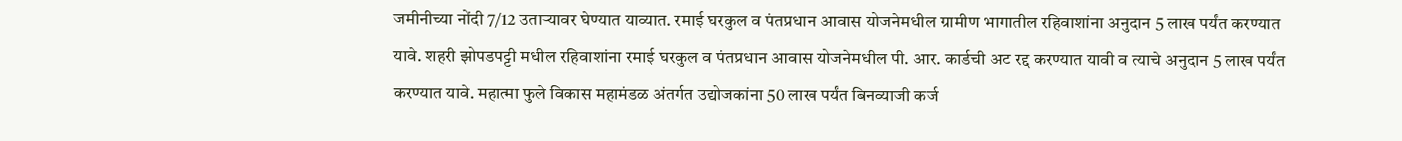जमीनीच्या नोंदी 7/12 उतार्‍यावर घेण्यात याव्यात. रमाई घरकुल व पंतप्रधान आवास योजनेमधील ग्रामीण भागातील रहिवाशांना अनुदान 5 लाख पर्यंत करण्यात यावे. शहरी झोपडपट्टी मधील रहिवाशांना रमाई घरकुल व पंतप्रधान आवास योजनेमधील पी. आर. कार्डची अट रद्द करण्यात यावी व त्याचे अनुदान 5 लाख पर्यंत करण्यात यावे. महात्मा फुले विकास महामंडळ अंतर्गत उद्योजकांना 50 लाख पर्यंत बिनव्याजी कर्ज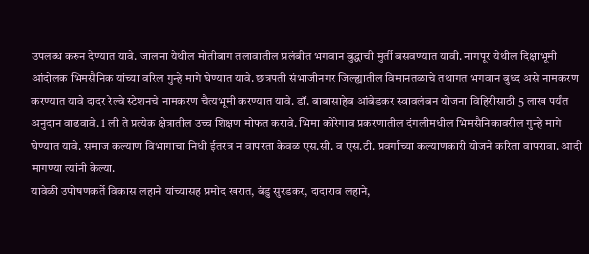उपलब्ध करुन देण्यात यावे. जालना येथील मोतीबाग तलावातील प्रलंबीत भगवान बुद्धाची मुर्ती बसवण्यात यावी. नागपूर येथील दिक्षाभूमी आंदोलक भिमसैनिक यांच्या वरिल गुन्हे मागे घेण्यात यावे. छत्रपती संभाजीनगर जिल्ह्यातील विमानतळाचे तथागत भगवान बुध्द असे नामकरण करण्यात यावे दादर रेल्वे स्टेशनचे नामकरण चैत्यभूमी करण्यात यावे. डॉ. बाबासाहेब आंबेडकर स्वावलंबन योजना विहिरीसाठी 5 लाख पर्यंत अनुदान वाढवावे. 1 ली ते प्रत्येक क्षेत्रातील उच्च शिक्षण मोफत करावे. भिमा कोरेगाव प्रकरणातील दंगलीमधील भिमसैनिकावरील गुन्हे मागे घेण्यात यावे. समाज कल्याण विभागाचा निधी ईतरत्र न वापरता केवळ एस.सी. व एस.टी. प्रवर्गाच्या कल्याणकारी योजने करिता वापरावा. आदी मागण्या त्यांनी केल्या.
यावेळी उपोषणकर्ते विकास लहाने यांच्यासह प्रमोद खरात, बंडु सुरडकर, दादाराव लहाने,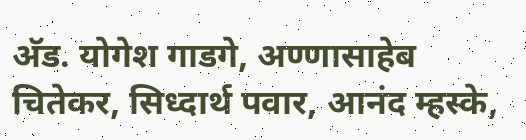अ‍ॅड. योगेश गाडगे, अण्णासाहेब चितेकर, सिध्दार्थ पवार, आनंद म्हस्के,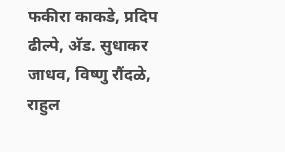फकीरा काकडे, प्रदिप ढील्पे, अ‍ॅड. सुधाकर जाधव, विष्णु रौंदळे, राहुल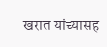खरात यांच्यासह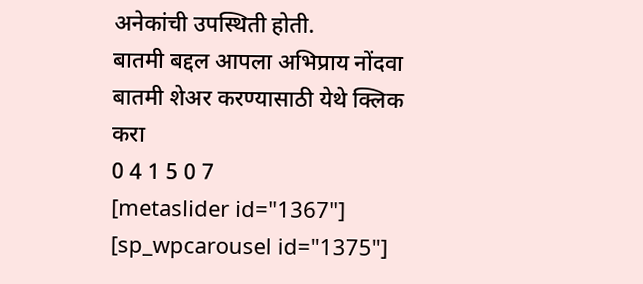अनेकांची उपस्थिती होती.
बातमी बद्दल आपला अभिप्राय नोंदवा
बातमी शेअर करण्यासाठी येथे क्लिक करा
0 4 1 5 0 7
[metaslider id="1367"]
[sp_wpcarousel id="1375"]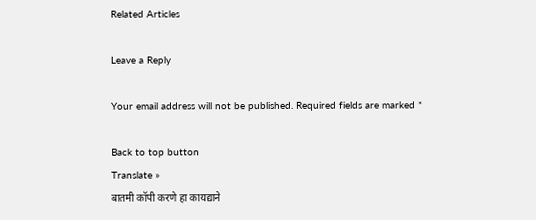Related Articles

Leave a Reply

Your email address will not be published. Required fields are marked *

Back to top button
Translate »
बातमी कॉपी करणे हा कायद्याने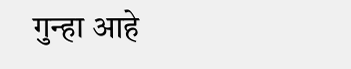गुन्हा आहे